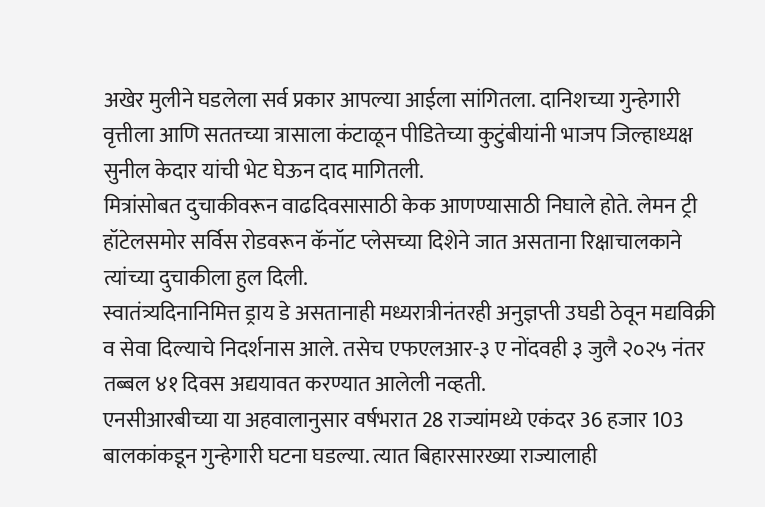अखेर मुलीने घडलेला सर्व प्रकार आपल्या आईला सांगितला. दानिशच्या गुन्हेगारी वृत्तीला आणि सततच्या त्रासाला कंटाळून पीडितेच्या कुटुंबीयांनी भाजप जिल्हाध्यक्ष सुनील केदार यांची भेट घेऊन दाद मागितली.
मित्रांसोबत दुचाकीवरून वाढदिवसासाठी केक आणण्यासाठी निघाले होते. लेमन ट्री हॉटेलसमोर सर्विस रोडवरून कॅनॉट प्लेसच्या दिशेने जात असताना रिक्षाचालकाने त्यांच्या दुचाकीला हुल दिली.
स्वातंत्र्यदिनानिमित्त ड्राय डे असतानाही मध्यरात्रीनंतरही अनुज्ञप्ती उघडी ठेवून मद्यविक्री व सेवा दिल्याचे निदर्शनास आले. तसेच एफएलआर-३ ए नोंदवही ३ जुलै २०२५ नंतर तब्बल ४१ दिवस अद्ययावत करण्यात आलेली नव्हती.
एनसीआरबीच्या या अहवालानुसार वर्षभरात 28 राज्यांमध्ये एकंदर 36 हजार 103 बालकांकडून गुन्हेगारी घटना घडल्या. त्यात बिहारसारख्या राज्यालाही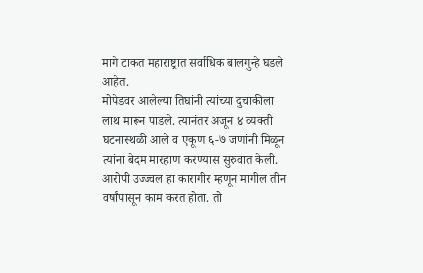मागे टाकत महाराष्ट्रात सर्वाधिक बालगुन्हे घडले आहेत.
मोपेडवर आलेल्या तिघांनी त्यांच्या दुचाकीला लाथ मारून पाडले. त्यानंतर अजून ४ व्यक्ती घटनास्थळी आले व एकूण ६-७ जणांनी मिळून त्यांना बेदम मारहाण करण्यास सुरुवात केली.
आरोपी उज्ज्वल हा कारागीर म्हणून मागील तीन वर्षांपासून काम करत होता. तो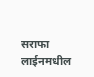सराफा लाईनमधील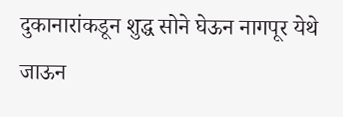दुकानारांकडून शुद्ध सोने घेऊन नागपूर येथे जाऊन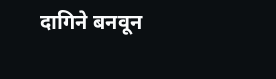दागिने बनवून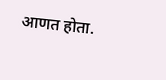आणत होता.